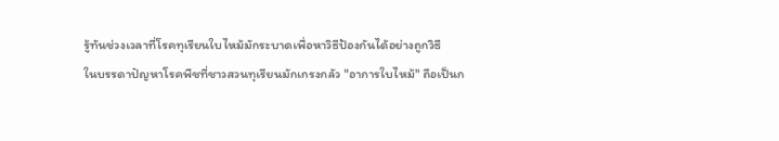รู้ทันช่วงเวลาที่โรคทุเรียนใบไหม้มักระบาดเพื่อหาวิธีป้องกันได้อย่างถูกวิธี
ในบรรดาปัญหาโรคพืชที่ชาวสวนทุเรียนมักเกรงกลัว "อาการใบไหม้" ถือเป็นก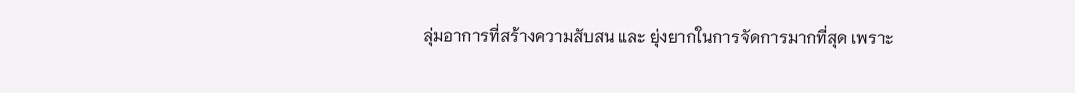ลุ่มอาการที่สร้างความสับสน และ ยุ่งยากในการจัดการมากที่สุด เพราะ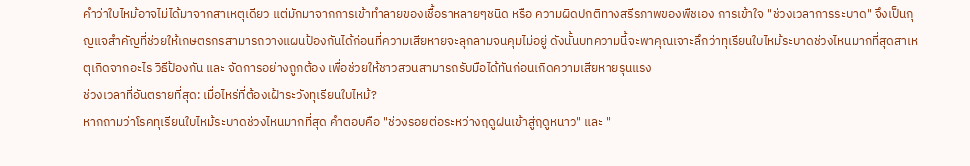คำว่าใบไหม้อาจไม่ได้มาจากสาเหตุเดียว แต่มักมาจากการเข้าทำลายของเชื้อราหลายๆชนิด หรือ ความผิดปกติทางสรีรภาพของพืชเอง การเข้าใจ "ช่วงเวลาการระบาด" จึงเป็นกุญแจสำคัญที่ช่วยให้เกษตรกรสามารถวางแผนป้องกันได้ก่อนที่ความเสียหายจะลุกลามจนคุมไม่อยู่ ดังนั้นบทความนี้จะพาคุณเจาะลึกว่าทุเรียนใบไหม้ระบาดช่วงไหนมากที่สุดสาเหตุเกิดจากอะไร วิธีป้องกัน และ จัดการอย่างถูกต้อง เพื่อช่วยให้ชาวสวนสามารถรับมือได้ทันก่อนเกิดความเสียหายรุนแรง
ช่วงเวลาที่อันตรายที่สุด: เมื่อไหร่ที่ต้องเฝ้าระวังทุเรียนใบไหม้?
หากถามว่าโรคทุเรียนใบไหม้ระบาดช่วงไหนมากที่สุด คำตอบคือ "ช่วงรอยต่อระหว่างฤดูฝนเข้าสู่ฤดูหนาว" และ "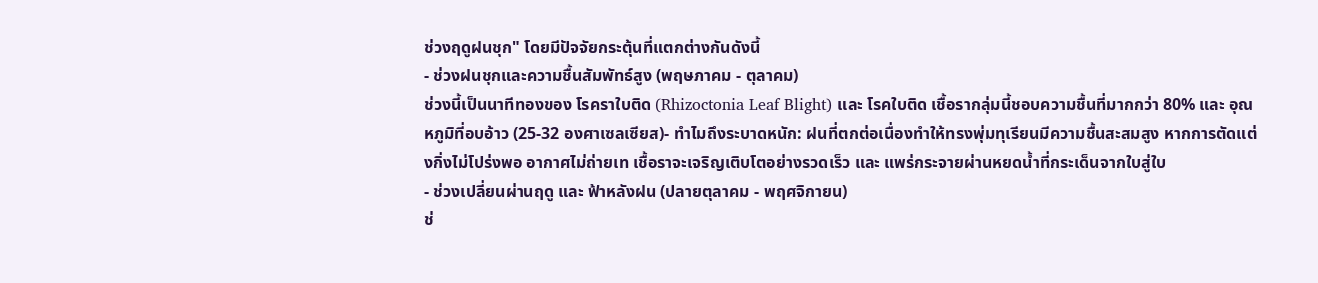ช่วงฤดูฝนชุก" โดยมีปัจจัยกระตุ้นที่แตกต่างกันดังนี้
- ช่วงฝนชุกและความชื้นสัมพัทธ์สูง (พฤษภาคม - ตุลาคม)
ช่วงนี้เป็นนาทีทองของ โรคราใบติด (Rhizoctonia Leaf Blight) และ โรคใบติด เชื้อรากลุ่มนี้ชอบความชื้นที่มากกว่า 80% และ อุณหภูมิที่อบอ้าว (25-32 องศาเซลเซียส)- ทำไมถึงระบาดหนัก: ฝนที่ตกต่อเนื่องทำให้ทรงพุ่มทุเรียนมีความชื้นสะสมสูง หากการตัดแต่งกิ่งไม่โปร่งพอ อากาศไม่ถ่ายเท เชื้อราจะเจริญเติบโตอย่างรวดเร็ว และ แพร่กระจายผ่านหยดน้ำที่กระเด็นจากใบสู่ใบ
- ช่วงเปลี่ยนผ่านฤดู และ ฟ้าหลังฝน (ปลายตุลาคม - พฤศจิกายน)
ช่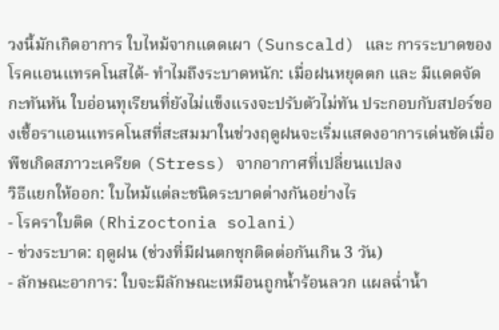วงนี้มักเกิดอาการ ใบไหม้จากแดดเผา (Sunscald) และ การระบาดของ โรคแอนแทรคโนสได้- ทำไมถึงระบาดหนัก: เมื่อฝนหยุดตก และ มีแดดจัดกะทันหัน ใบอ่อนทุเรียนที่ยังไม่แข็งแรงจะปรับตัวไม่ทัน ประกอบกับสปอร์ของเชื้อราแอนแทรคโนสที่สะสมมาในช่วงฤดูฝนจะเริ่มแสดงอาการเด่นชัดเมื่อพืชเกิดสภาวะเครียด (Stress) จากอากาศที่เปลี่ยนแปลง
วิธีแยกให้ออก: ใบไหม้แต่ละชนิดระบาดต่างกันอย่างไร
- โรคราใบติด (Rhizoctonia solani)
- ช่วงระบาด: ฤดูฝน (ช่วงที่มีฝนตกชุกติดต่อกันเกิน 3 วัน)
- ลักษณะอาการ: ใบจะมีลักษณะเหมือนถูกน้ำร้อนลวก แผลฉ่ำน้ำ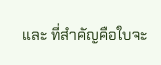และ ที่สำคัญคือใบจะ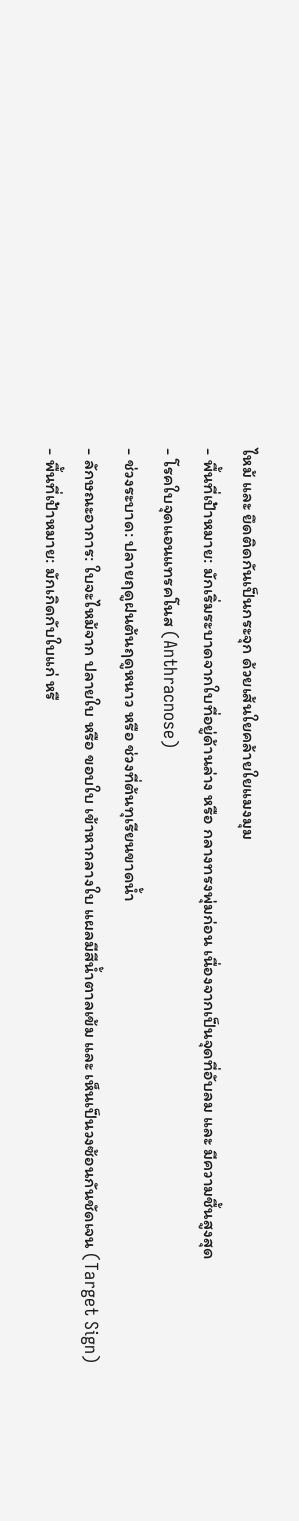ไหม้ และ ยึดติดกันเป็นกระจุก ด้วยเส้นใยคล้ายใยแมงมุม
- พื้นที่เป้าหมาย: มักเริ่มระบาดจากใบที่อยู่ด้านล่าง หรือ กลางทรงพุ่มก่อน เนื่องจากเป็นจุดที่อับลม และ มีความชื้นสูงสุด
- โรคใบจุดแอนแทรคโนส (Anthracnose)
- ช่วงระบาด: ปลายฤดูฝนต้นฤดูหนาว หรือ ช่วงที่ต้นทุเรียนขาดน้ำ
- ลักษณะอาการ: ใบจะไหม้จาก ปลายใบ หรือ ขอบใบ เข้าหากลางใบ แผลมีสีน้ำตาลเข้ม และ เห็นเป็นวงซ้อนกันชัดเจน (Target Sign)
- พื้นที่เป้าหมาย: มักเกิดกับใบแก่ หรื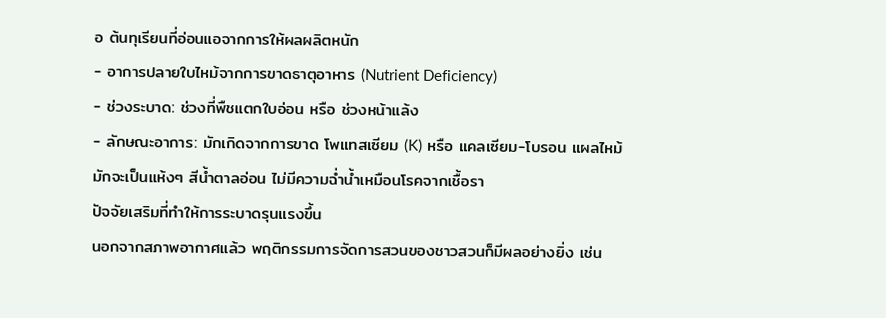อ ต้นทุเรียนที่อ่อนแอจากการให้ผลผลิตหนัก
- อาการปลายใบไหม้จากการขาดธาตุอาหาร (Nutrient Deficiency)
- ช่วงระบาด: ช่วงที่พืชแตกใบอ่อน หรือ ช่วงหน้าแล้ง
- ลักษณะอาการ: มักเกิดจากการขาด โพแทสเซียม (K) หรือ แคลเซียม-โบรอน แผลไหม้มักจะเป็นแห้งๆ สีน้ำตาลอ่อน ไม่มีความฉ่ำน้ำเหมือนโรคจากเชื้อรา
ปัจจัยเสริมที่ทำให้การระบาดรุนแรงขึ้น
นอกจากสภาพอากาศแล้ว พฤติกรรมการจัดการสวนของชาวสวนก็มีผลอย่างยิ่ง เช่น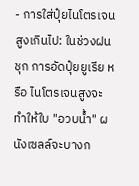- การใส่ปุ๋ยไนโตรเจนสูงเกินไป: ในช่วงฝนชุก การอัดปุ๋ยยูเรีย หรือ ไนโตรเจนสูงจะทำให้ใบ "อวบน้ำ" ผนังเซลล์จะบางก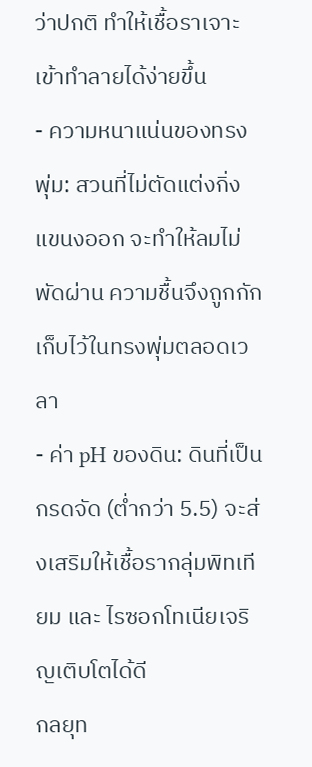ว่าปกติ ทำให้เชื้อราเจาะเข้าทำลายได้ง่ายขึ้น
- ความหนาแน่นของทรงพุ่ม: สวนที่ไม่ตัดแต่งกิ่งแขนงออก จะทำให้ลมไม่พัดผ่าน ความชื้นจึงถูกกักเก็บไว้ในทรงพุ่มตลอดเวลา
- ค่า pH ของดิน: ดินที่เป็นกรดจัด (ต่ำกว่า 5.5) จะส่งเสริมให้เชื้อรากลุ่มพิทเทียม และ ไรซอกโทเนียเจริญเติบโตได้ดี
กลยุท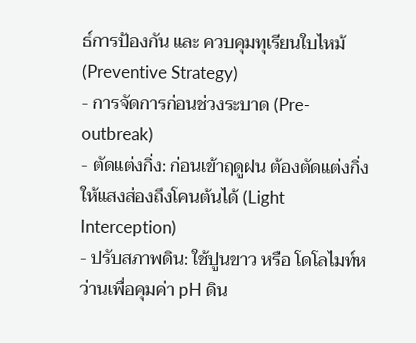ธ์การป้องกัน และ ควบคุมทุเรียนใบไหม้ (Preventive Strategy)
- การจัดการก่อนช่วงระบาด (Pre-outbreak)
- ตัดแต่งกิ่ง: ก่อนเข้าฤดูฝน ต้องตัดแต่งกิ่งให้แสงส่องถึงโคนต้นได้ (Light Interception)
- ปรับสภาพดิน: ใช้ปูนขาว หรือ โดโลไมท์หว่านเพื่อคุมค่า pH ดิน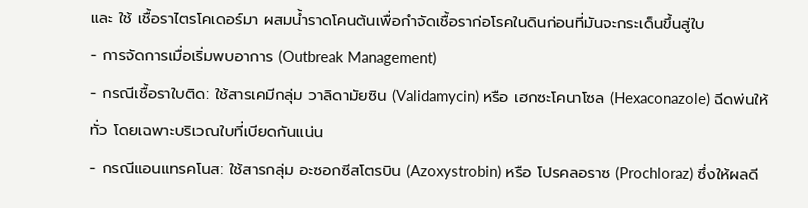และ ใช้ เชื้อราไตรโคเดอร์มา ผสมน้ำราดโคนต้นเพื่อกำจัดเชื้อราก่อโรคในดินก่อนที่มันจะกระเด็นขึ้นสู่ใบ
- การจัดการเมื่อเริ่มพบอาการ (Outbreak Management)
- กรณีเชื้อราใบติด: ใช้สารเคมีกลุ่ม วาลิดามัยซิน (Validamycin) หรือ เฮกซะโคนาโซล (Hexaconazole) ฉีดพ่นให้ทั่ว โดยเฉพาะบริเวณใบที่เบียดกันแน่น
- กรณีแอนแทรคโนส: ใช้สารกลุ่ม อะซอกซีสโตรบิน (Azoxystrobin) หรือ โปรคลอราซ (Prochloraz) ซึ่งให้ผลดี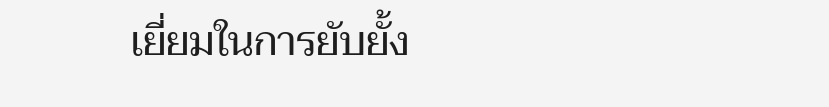เยี่ยมในการยับยั้ง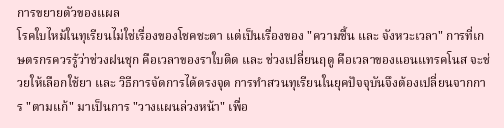การขยายตัวของแผล
โรคใบไหม้ในทุเรียนไม่ใช่เรื่องของโชคชะตา แต่เป็นเรื่องของ "ความชื้น และ จังหวะเวลา" การที่เกษตรกรควรรู้ว่าช่วงฝนชุก คือเวลาของราใบติด และ ช่วงเปลี่ยนฤดู คือเวลาของแอนแทรคโนส จะช่วยให้เลือกใช้ยา และ วิธีการจัดการได้ตรงจุด การทำสวนทุเรียนในยุคปัจจุบันจึงต้องเปลี่ยนจากการ "ตามแก้" มาเป็นการ "วางแผนล่วงหน้า" เพื่อ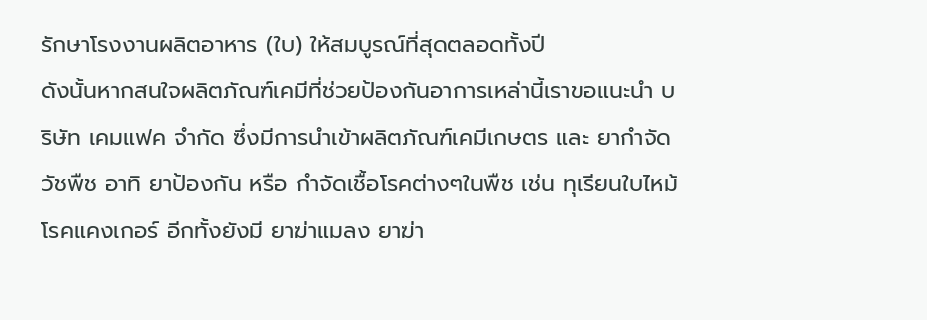รักษาโรงงานผลิตอาหาร (ใบ) ให้สมบูรณ์ที่สุดตลอดทั้งปี
ดังนั้นหากสนใจผลิตภัณฑ์เคมีที่ช่วยป้องกันอาการเหล่านี้เราขอแนะนำ บริษัท เคมแฟค จำกัด ซึ่งมีการนำเข้าผลิตภัณฑ์เคมีเกษตร และ ยากำจัดวัชพืช อาทิ ยาป้องกัน หรือ กำจัดเชื้อโรคต่างๆในพืช เช่น ทุเรียนใบไหม้ โรคแคงเกอร์ อีกทั้งยังมี ยาฆ่าแมลง ยาฆ่า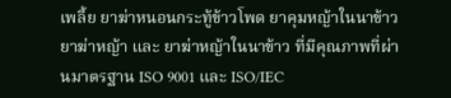เพลี้ย ยาฆ่าหนอนกระทู้ข้าวโพด ยาคุมหญ้าในนาข้าว ยาฆ่าหญ้า และ ยาฆ่าหญ้าในนาข้าว ที่มีคุณภาพที่ผ่านมาตรฐาน ISO 9001 และ ISO/IEC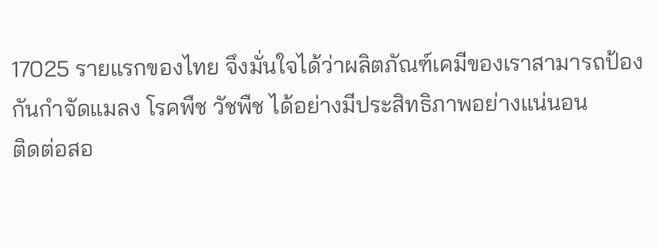17025 รายแรกของไทย จึงมั่นใจได้ว่าผลิตภัณฑ์เคมีของเราสามารถป้องกันกำจัดแมลง โรคพืช วัชพืช ได้อย่างมีประสิทธิภาพอย่างแน่นอน
ติดต่อสอ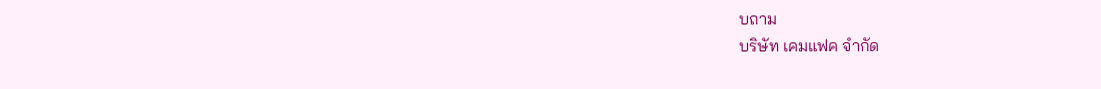บถาม
บริษัท เคมแฟค จำกัด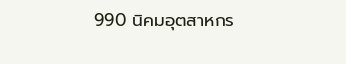990 นิคมอุตสาหกร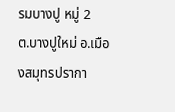รมบางปู หมู่ 2
ต.บางปูใหม่ อ.เมืองสมุทรปรากา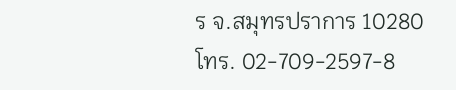ร จ.สมุทรปราการ 10280
โทร. 02-709-2597-8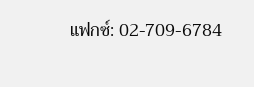แฟกซ์: 02-709-6784